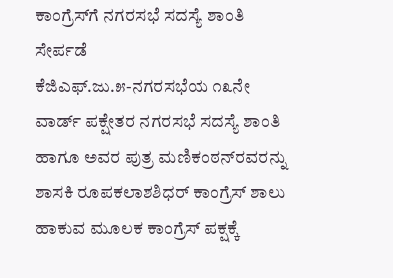ಕಾಂಗ್ರೆಸ್‌ಗೆ ನಗರಸಭೆ ಸದಸ್ಯೆ ಶಾಂತಿ ಸೇರ್ಪಡೆ
ಕೆಜಿಎಫ್.ಜು.೫-ನಗರಸಭೆಯ ೧೩ನೇ ವಾರ್ಡ್ ಪಕ್ಷೇತರ ನಗರಸಭೆ ಸದಸ್ಯೆ ಶಾಂತಿ ಹಾಗೂ ಅವರ ಪುತ್ರ ಮಣಿಕಂಠನ್‌ರವರನ್ನು ಶಾಸಕಿ ರೂಪಕಲಾಶಶಿಧರ್ ಕಾಂಗ್ರೆಸ್ ಶಾಲು ಹಾಕುವ ಮೂಲಕ ಕಾಂಗ್ರೆಸ್ ಪಕ್ಷಕ್ಕೆ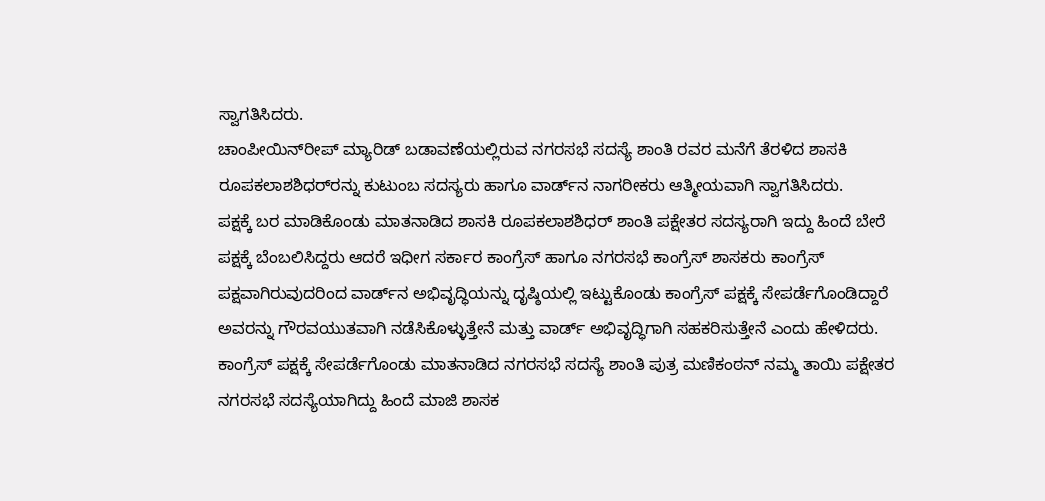ಸ್ವಾಗತಿಸಿದರು.
ಚಾಂಪೀಯಿನ್‌ರೀಪ್ ಮ್ಯಾರಿಡ್ ಬಡಾವಣೆಯಲ್ಲಿರುವ ನಗರಸಭೆ ಸದಸ್ಯೆ ಶಾಂತಿ ರವರ ಮನೆಗೆ ತೆರಳಿದ ಶಾಸಕಿ ರೂಪಕಲಾಶಶಿಧರ್‌ರನ್ನು ಕುಟುಂಬ ಸದಸ್ಯರು ಹಾಗೂ ವಾರ್ಡ್‌ನ ನಾಗರೀಕರು ಆತ್ಮೀಯವಾಗಿ ಸ್ವಾಗತಿಸಿದರು.
ಪಕ್ಷಕ್ಕೆ ಬರ ಮಾಡಿಕೊಂಡು ಮಾತನಾಡಿದ ಶಾಸಕಿ ರೂಪಕಲಾಶಶಿಧರ್ ಶಾಂತಿ ಪಕ್ಷೇತರ ಸದಸ್ಯರಾಗಿ ಇದ್ದು ಹಿಂದೆ ಬೇರೆ ಪಕ್ಷಕ್ಕೆ ಬೆಂಬಲಿಸಿದ್ದರು ಆದರೆ ಇಧೀಗ ಸರ್ಕಾರ ಕಾಂಗ್ರೆಸ್ ಹಾಗೂ ನಗರಸಭೆ ಕಾಂಗ್ರೆಸ್ ಶಾಸಕರು ಕಾಂಗ್ರೆಸ್ ಪಕ್ಷವಾಗಿರುವುದರಿಂದ ವಾರ್ಡ್‌ನ ಅಭಿವೃದ್ಧಿಯನ್ನು ದೃಷ್ಠಿಯಲ್ಲಿ ಇಟ್ಟುಕೊಂಡು ಕಾಂಗ್ರೆಸ್ ಪಕ್ಷಕ್ಕೆ ಸೇಪರ್ಡೆಗೊಂಡಿದ್ದಾರೆ ಅವರನ್ನು ಗೌರವಯುತವಾಗಿ ನಡೆಸಿಕೊಳ್ಳುತ್ತೇನೆ ಮತ್ತು ವಾರ್ಡ್ ಅಭಿವೃದ್ಧಿಗಾಗಿ ಸಹಕರಿಸುತ್ತೇನೆ ಎಂದು ಹೇಳಿದರು.
ಕಾಂಗ್ರೆಸ್ ಪಕ್ಷಕ್ಕೆ ಸೇಪರ್ಡೆಗೊಂಡು ಮಾತನಾಡಿದ ನಗರಸಭೆ ಸದಸ್ಯೆ ಶಾಂತಿ ಪುತ್ರ ಮಣಿಕಂಠನ್ ನಮ್ಮ ತಾಯಿ ಪಕ್ಷೇತರ ನಗರಸಭೆ ಸದಸ್ಯೆಯಾಗಿದ್ದು ಹಿಂದೆ ಮಾಜಿ ಶಾಸಕ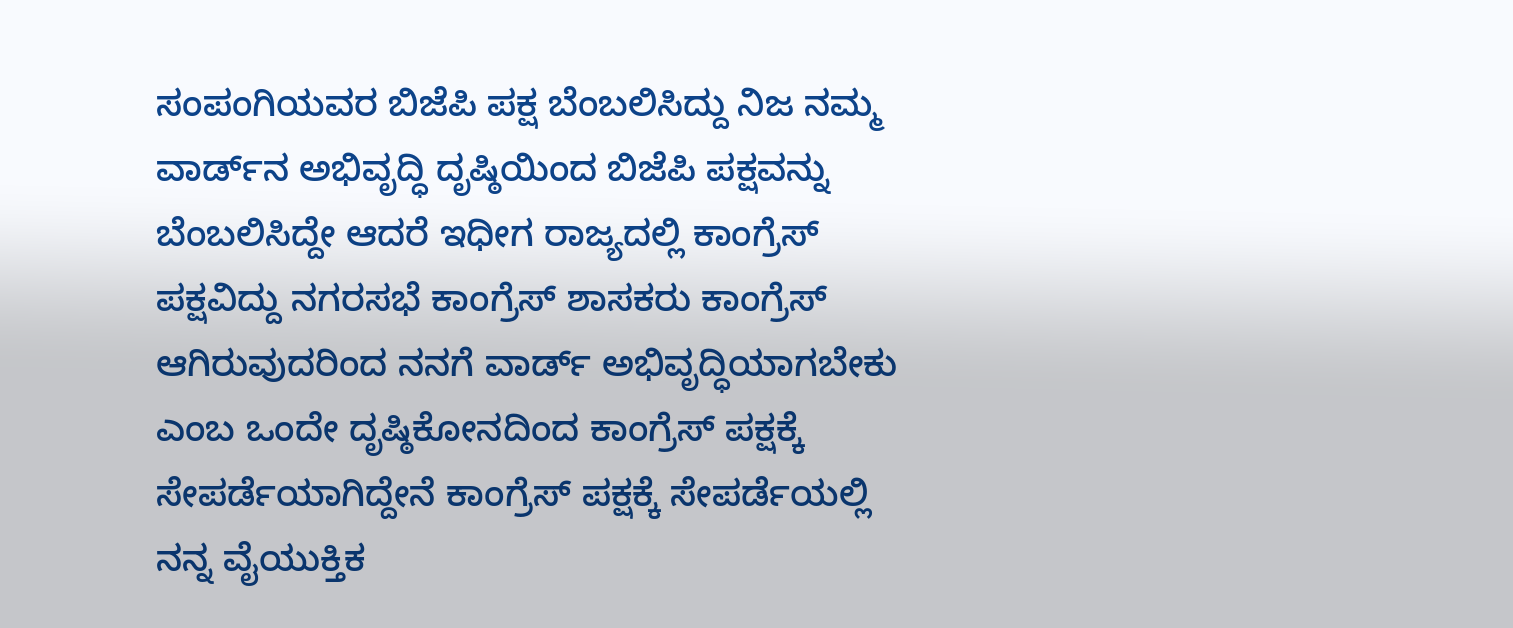ಸಂಪಂಗಿಯವರ ಬಿಜೆಪಿ ಪಕ್ಷ ಬೆಂಬಲಿಸಿದ್ದು ನಿಜ ನಮ್ಮ ವಾರ್ಡ್‌ನ ಅಭಿವೃದ್ಧಿ ದೃಷ್ಠಿಯಿಂದ ಬಿಜೆಪಿ ಪಕ್ಷವನ್ನು ಬೆಂಬಲಿಸಿದ್ದೇ ಆದರೆ ಇಧೀಗ ರಾಜ್ಯದಲ್ಲಿ ಕಾಂಗ್ರೆಸ್ ಪಕ್ಷವಿದ್ದು ನಗರಸಭೆ ಕಾಂಗ್ರೆಸ್ ಶಾಸಕರು ಕಾಂಗ್ರೆಸ್ ಆಗಿರುವುದರಿಂದ ನನಗೆ ವಾರ್ಡ್ ಅಭಿವೃದ್ಧಿಯಾಗಬೇಕು ಎಂಬ ಒಂದೇ ದೃಷ್ಠಿಕೋನದಿಂದ ಕಾಂಗ್ರೆಸ್ ಪಕ್ಷಕ್ಕೆ ಸೇಪರ್ಡೆಯಾಗಿದ್ದೇನೆ ಕಾಂಗ್ರೆಸ್ ಪಕ್ಷಕ್ಕೆ ಸೇಪರ್ಡೆಯಲ್ಲಿ ನನ್ನ ವೈಯುಕ್ತಿಕ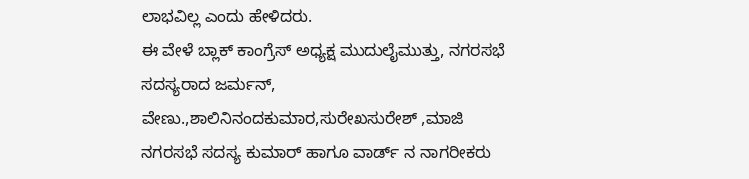ಲಾಭವಿಲ್ಲ ಎಂದು ಹೇಳಿದರು.
ಈ ವೇಳೆ ಬ್ಲಾಕ್ ಕಾಂಗ್ರೆಸ್ ಅಧ್ಯಕ್ಷ ಮುದುಲೈಮುತ್ತು, ನಗರಸಭೆ ಸದಸ್ಯರಾದ ಜರ್ಮನ್, ವೇಣು.,ಶಾಲಿನಿನಂದಕುಮಾರ,ಸುರೇಖಸುರೇಶ್ ,ಮಾಜಿ ನಗರಸಭೆ ಸದಸ್ಯ ಕುಮಾರ್ ಹಾಗೂ ವಾರ್ಡ್ ನ ನಾಗರೀಕರು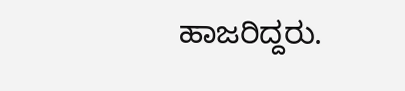ಹಾಜರಿದ್ದರು.